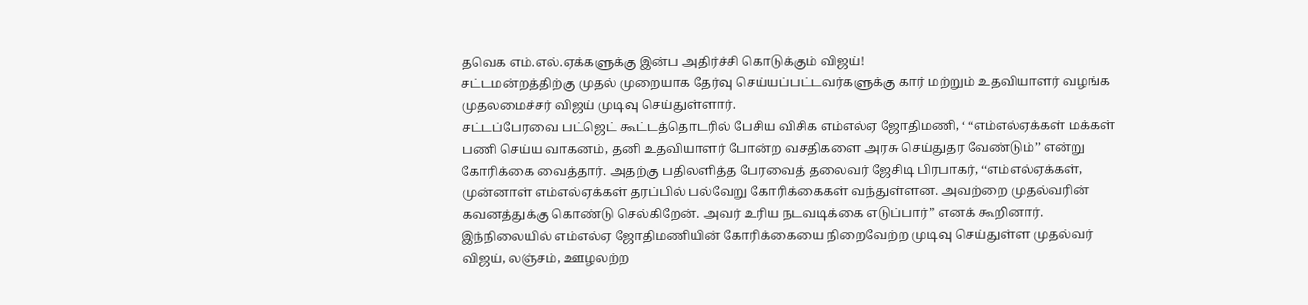தவெக எம்.எல்.ஏக்களுக்கு இன்ப அதிர்ச்சி கொடுக்கும் விஜய்!
சட்டமன்றத்திற்கு முதல் முறையாக தேர்வு செய்யப்பட்டவர்களுக்கு கார் மற்றும் உதவியாளர் வழங்க முதலமைச்சர் விஜய் முடிவு செய்துள்ளார்.
சட்டப்பேரவை பட்ஜெட் கூட்டத்தொடரில் பேசிய விசிக எம்எல்ஏ ஜோதிமணி, ‘ “எம்எல்ஏக்கள் மக்கள் பணி செய்ய வாகனம், தனி உதவியாளர் போன்ற வசதிகளை அரசு செய்துதர வேண்டும்’’ என்று கோரிக்கை வைத்தார். அதற்கு பதிலளித்த பேரவைத் தலைவர் ஜேசிடி பிரபாகர், ‘‘எம்எல்ஏக்கள், முன்னாள் எம்எல்ஏக்கள் தரப்பில் பல்வேறு கோரிக்கைகள் வந்துள்ளன. அவற்றை முதல்வரின் கவனத்துக்கு கொண்டு செல்கிறேன். அவர் உரிய நடவடிக்கை எடுப்பார்” எனக் கூறினார்.
இந்நிலையில் எம்எல்ஏ ஜோதிமணியின் கோரிக்கையை நிறைவேற்ற முடிவு செய்துள்ள முதல்வர் விஜய், லஞ்சம், ஊழலற்ற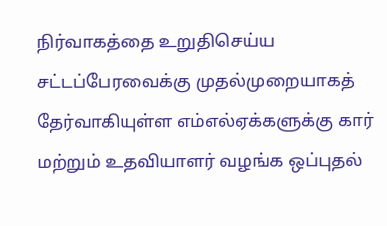நிர்வாகத்தை உறுதிசெய்ய சட்டப்பேரவைக்கு முதல்முறையாகத் தேர்வாகியுள்ள எம்எல்ஏக்களுக்கு கார் மற்றும் உதவியாளர் வழங்க ஒப்புதல்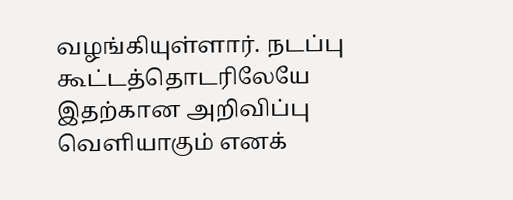வழங்கியுள்ளார். நடப்பு கூட்டத்தொடரிலேயே இதற்கான அறிவிப்பு வெளியாகும் எனக்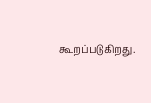கூறப்படுகிறது.